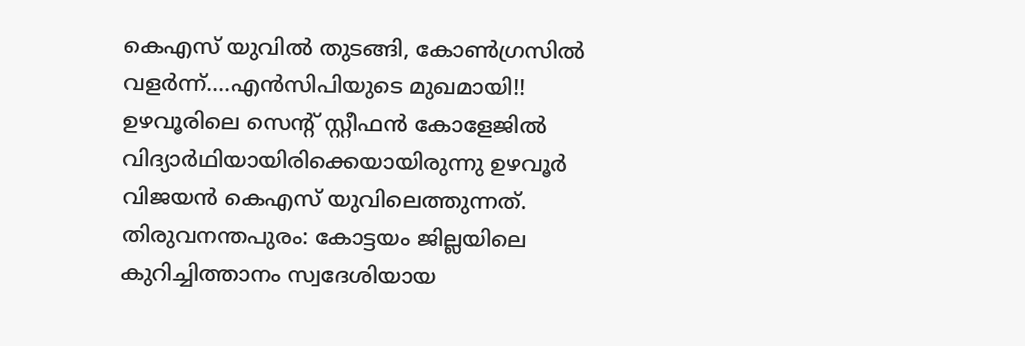കെഎസ് യുവിൽ തുടങ്ങി, കോൺഗ്രസിൽ വളർന്ന്....എൻസിപിയുടെ മുഖമായി!!
ഉഴവൂരിലെ സെന്റ് സ്റ്റീഫൻ കോളേജിൽ വിദ്യാർഥിയായിരിക്കെയായിരുന്നു ഉഴവൂർ വിജയൻ കെഎസ് യുവിലെത്തുന്നത്.
തിരുവനന്തപുരം: കോട്ടയം ജില്ലയിലെ കുറിച്ചിത്താനം സ്വദേശിയായ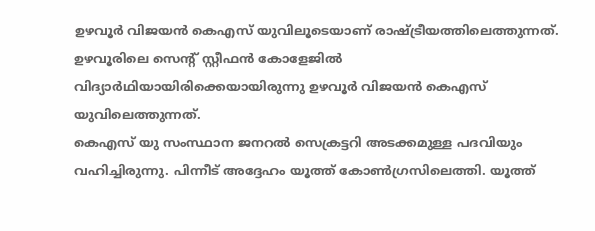ഉഴവൂർ വിജയൻ കെഎസ് യുവിലൂടെയാണ് രാഷ്ട്രീയത്തിലെത്തുന്നത്. ഉഴവൂരിലെ സെന്റ് സ്റ്റീഫൻ കോളേജിൽ വിദ്യാർഥിയായിരിക്കെയായിരുന്നു ഉഴവൂർ വിജയൻ കെഎസ് യുവിലെത്തുന്നത്.
കെഎസ് യു സംസ്ഥാന ജനറൽ സെക്രട്ടറി അടക്കമുള്ള പദവിയും വഹിച്ചിരുന്നു. പിന്നീട് അദ്ദേഹം യൂത്ത് കോൺഗ്രസിലെത്തി. യൂത്ത്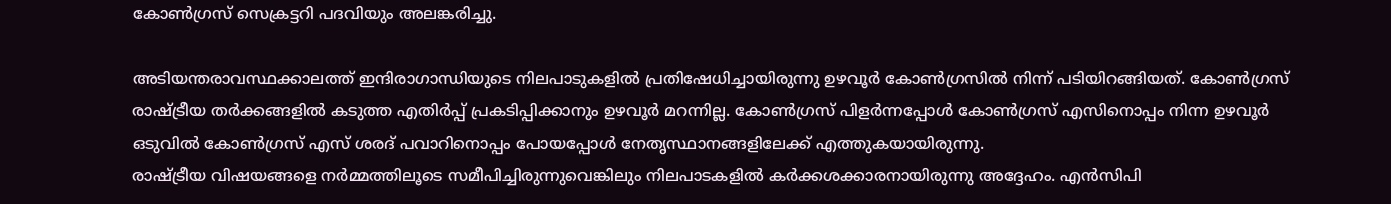കോൺഗ്രസ് സെക്രട്ടറി പദവിയും അലങ്കരിച്ചു.

അടിയന്തരാവസ്ഥക്കാലത്ത് ഇന്ദിരാഗാന്ധിയുടെ നിലപാടുകളിൽ പ്രതിഷേധിച്ചായിരുന്നു ഉഴവൂർ കോൺഗ്രസിൽ നിന്ന് പടിയിറങ്ങിയത്. കോൺഗ്രസ് രാഷ്ട്രീയ തർക്കങ്ങളിൽ കടുത്ത എതിർപ്പ് പ്രകടിപ്പിക്കാനും ഉഴവൂർ മറന്നില്ല. കോൺഗ്രസ് പിളർന്നപ്പോൾ കോൺഗ്രസ് എസിനൊപ്പം നിന്ന ഉഴവൂർ ഒടുവിൽ കോൺഗ്രസ് എസ് ശരദ് പവാറിനൊപ്പം പോയപ്പോൾ നേതൃസ്ഥാനങ്ങളിലേക്ക് എത്തുകയായിരുന്നു.
രാഷ്ട്രീയ വിഷയങ്ങളെ നർമ്മത്തിലൂടെ സമീപിച്ചിരുന്നുവെങ്കിലും നിലപാടകളിൽ കർക്കശക്കാരനായിരുന്നു അദ്ദേഹം. എൻസിപി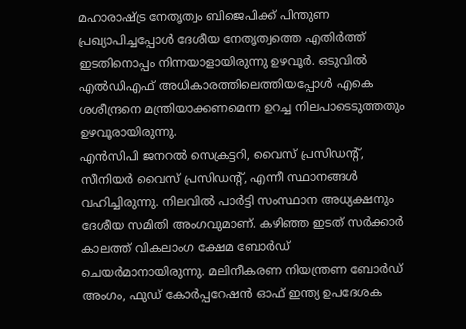മഹാരാഷ്ട്ര നേതൃത്വം ബിജെപിക്ക് പിന്തുണ പ്രഖ്യാപിച്ചപ്പോൾ ദേശീയ നേതൃത്വത്തെ എതിർത്ത് ഇടതിനൊപ്പം നിന്നയാളായിരുന്നു ഉഴവൂർ. ഒടുവിൽ എൽഡിഎഫ് അധികാരത്തിലെത്തിയപ്പോൾ എകെ ശശീന്ദ്രനെ മന്ത്രിയാക്കണമെന്ന ഉറച്ച നിലപാടെടുത്തതും ഉഴവൂരായിരുന്നു.
എൻസിപി ജനറൽ സെക്രട്ടറി, വൈസ് പ്രസിഡന്റ്, സീനിയർ വൈസ് പ്രസിഡന്റ്, എന്നീ സ്ഥാനങ്ങൾ വഹിച്ചിരുന്നു. നിലവിൽ പാർട്ടി സംസ്ഥാന അധ്യക്ഷനും ദേശീയ സമിതി അംഗവുമാണ്. കഴിഞ്ഞ ഇടത് സർക്കാർ കാലത്ത് വികലാംഗ ക്ഷേമ ബോർഡ് ചെയർമാനായിരുന്നു. മലിനീകരണ നിയന്ത്രണ ബോർഡ് അംഗം, ഫുഡ് കോർപ്പറേഷൻ ഓഫ് ഇന്ത്യ ഉപദേശക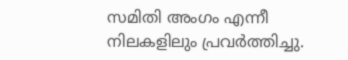സമിതി അംഗം എന്നീ നിലകളിലും പ്രവർത്തിച്ചു.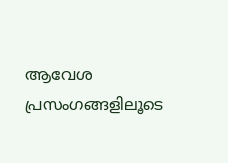ആവേശ പ്രസംഗങ്ങളിലൂടെ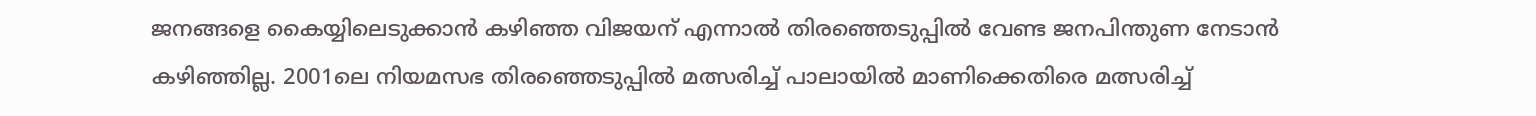ജനങ്ങളെ കൈയ്യിലെടുക്കാൻ കഴിഞ്ഞ വിജയന് എന്നാൽ തിരഞ്ഞെടുപ്പിൽ വേണ്ട ജനപിന്തുണ നേടാൻ കഴിഞ്ഞില്ല. 2001ലെ നിയമസഭ തിരഞ്ഞെടുപ്പിൽ മത്സരിച്ച് പാലായിൽ മാണിക്കെതിരെ മത്സരിച്ച്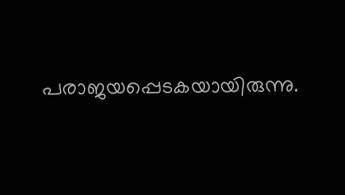പരാജയപ്പെടകയായിരുന്നു.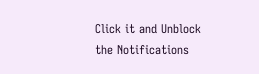Click it and Unblock the Notifications